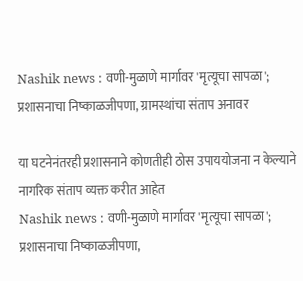Nashik news : वणी-मुळाणे मार्गावर 'मृत्यूचा सापळा'; प्रशासनाचा निष्काळजीपणा, ग्रामस्थांचा संताप अनावर

या घटनेनंतरही प्रशासनाने कोणतीही ठोस उपाययोजना न केल्याने नागरिक संताप व्यक्त करीत आहेत
Nashik news : वणी-मुळाणे मार्गावर 'मृत्यूचा सापळा'; प्रशासनाचा निष्काळजीपणा,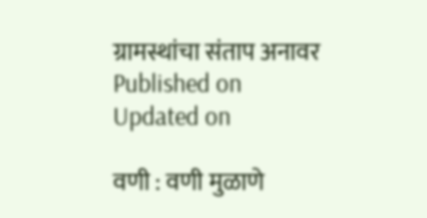ग्रामस्थांचा संताप अनावर
Published on
Updated on

वणी : वणी मुळाणे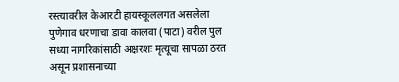रस्त्यावरील केआरटी हायस्कूललगत असलेला पुणेगाव धरणाचा डावा कालवा (पाटा) वरील पुल सध्या नागरिकांसाठी अक्षरशः मृत्यूचा सापळा ठरत असून प्रशासनाच्या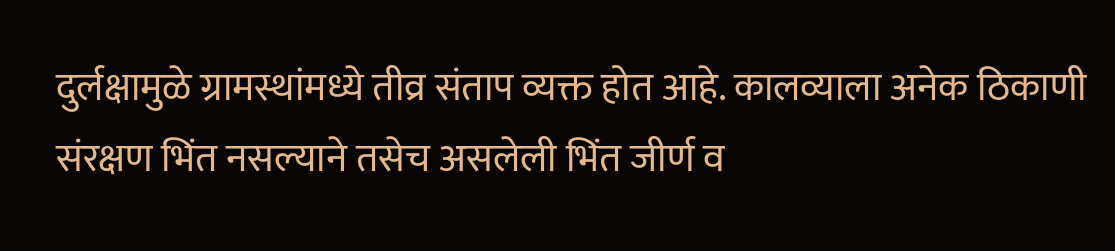दुर्लक्षामुळे ग्रामस्थांमध्ये तीव्र संताप व्यक्त होत आहे. कालव्याला अनेक ठिकाणी संरक्षण भिंत नसल्याने तसेच असलेली भिंत जीर्ण व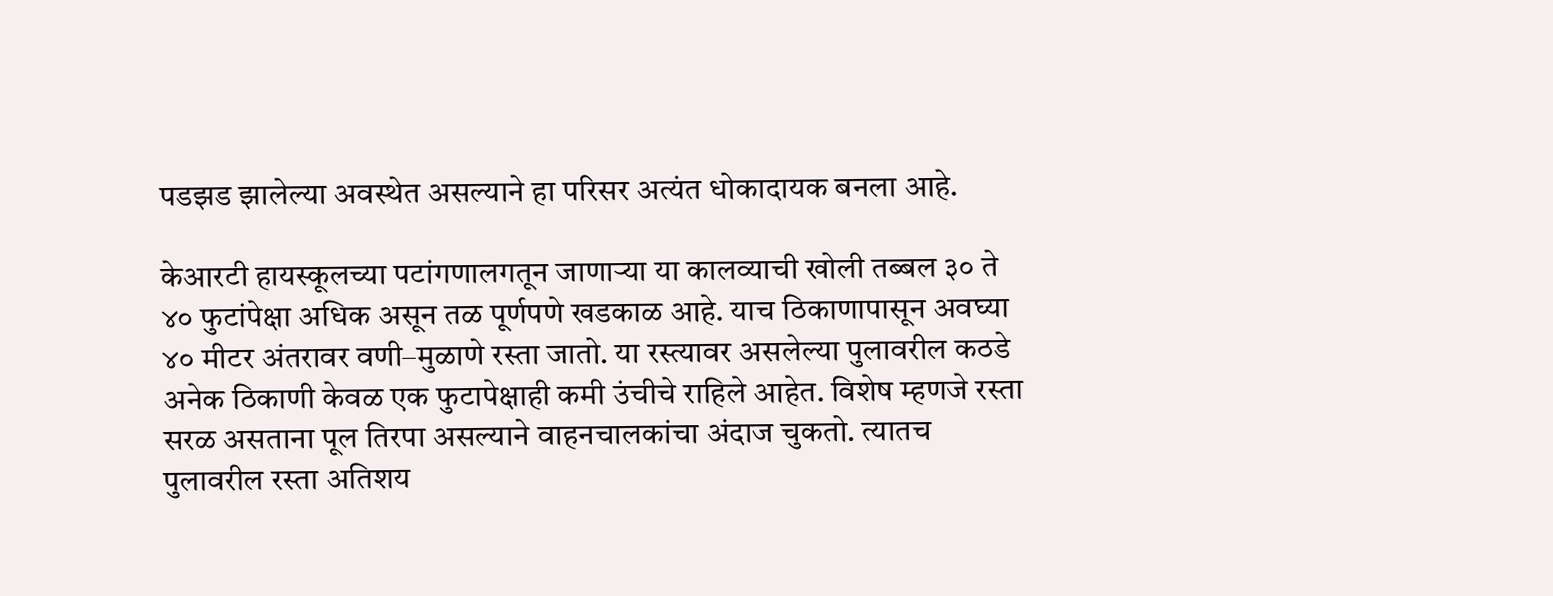पडझड झालेल्या अवस्थेत असल्याने हा परिसर अत्यंत धोकादायक बनला आहे.

केआरटी हायस्कूलच्या पटांगणालगतून जाणाऱ्या या कालव्याची खोली तब्बल ३० ते ४० फुटांपेक्षा अधिक असून तळ पूर्णपणे खडकाळ आहे. याच ठिकाणापासून अवघ्या ४० मीटर अंतरावर वणी–मुळाणे रस्ता जातो. या रस्त्यावर असलेल्या पुलावरील कठडे अनेक ठिकाणी केवळ एक फुटापेक्षाही कमी उंचीचे राहिले आहेत. विशेष म्हणजे रस्ता सरळ असताना पूल तिरपा असल्याने वाहनचालकांचा अंदाज चुकतो. त्यातच पुलावरील रस्ता अतिशय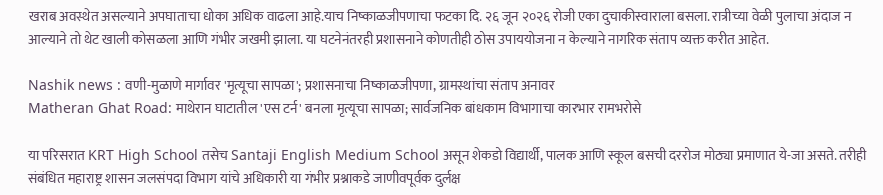खराब अवस्थेत असल्याने अपघाताचा धोका अधिक वाढला आहे.याच निष्काळजीपणाचा फटका दि. २६ जून २०२६ रोजी एका दुचाकीस्वाराला बसला. रात्रीच्या वेळी पुलाचा अंदाज न आल्याने तो थेट खाली कोसळला आणि गंभीर जखमी झाला. या घटनेनंतरही प्रशासनाने कोणतीही ठोस उपाययोजना न केल्याने नागरिक संताप व्यक्त करीत आहेत.

Nashik news : वणी-मुळाणे मार्गावर 'मृत्यूचा सापळा'; प्रशासनाचा निष्काळजीपणा, ग्रामस्थांचा संताप अनावर
Matheran Ghat Road: माथेरान घाटातील 'एस टर्न' बनला मृत्यूचा सापळा; सार्वजनिक बांधकाम विभागाचा कारभार रामभरोसे

या परिसरात KRT High School तसेच Santaji English Medium School असून शेकडो विद्यार्थी, पालक आणि स्कूल बसची दररोज मोठ्या प्रमाणात ये-जा असते. तरीही संबंधित महाराष्ट्र शासन जलसंपदा विभाग यांचे अधिकारी या गंभीर प्रश्नाकडे जाणीवपूर्वक दुर्लक्ष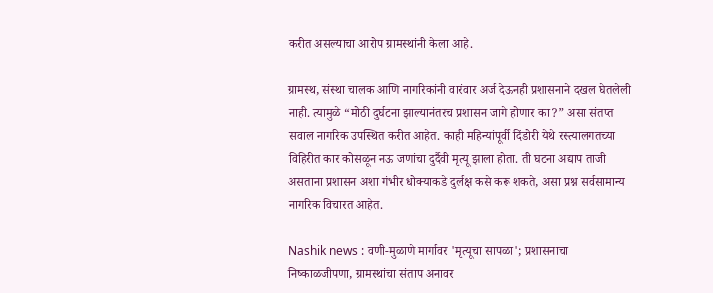करीत असल्याचा आरोप ग्रामस्थांनी केला आहे.

ग्रामस्थ, संस्था चालक आणि नागरिकांनी वारंवार अर्ज देऊनही प्रशासनाने दखल घेतलेली नाही. त्यामुळे “मोठी दुर्घटना झाल्यानंतरच प्रशासन जागे होणार का?” असा संतप्त सवाल नागरिक उपस्थित करीत आहेत. काही महिन्यांपूर्वी दिंडोरी येथे रस्त्यालगतच्या विहिरीत कार कोसळून नऊ जणांचा दुर्दैवी मृत्यू झाला होता. ती घटना अद्याप ताजी असताना प्रशासन अशा गंभीर धोक्याकडे दुर्लक्ष कसे करू शकते, असा प्रश्न सर्वसामान्य नागरिक विचारत आहेत.

Nashik news : वणी-मुळाणे मार्गावर 'मृत्यूचा सापळा'; प्रशासनाचा निष्काळजीपणा, ग्रामस्थांचा संताप अनावर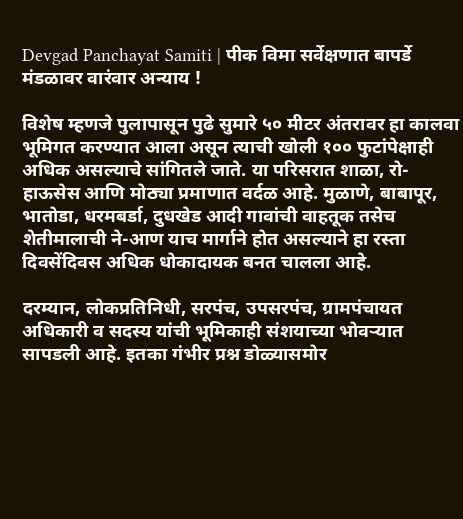Devgad Panchayat Samiti | पीक विमा सर्वेक्षणात बापर्डे मंडळावर वारंवार अन्याय !

विशेष म्हणजे पुलापासून पुढे सुमारे ५० मीटर अंतरावर हा कालवा भूमिगत करण्यात आला असून त्याची खोली १०० फुटांपेक्षाही अधिक असल्याचे सांगितले जाते. या परिसरात शाळा, रो-हाऊसेस आणि मोठ्या प्रमाणात वर्दळ आहे. मुळाणे, बाबापूर, भातोडा, धरमबर्डा, दुधखेड आदी गावांची वाहतूक तसेच शेतीमालाची ने-आण याच मार्गाने होत असल्याने हा रस्ता दिवसेंदिवस अधिक धोकादायक बनत चालला आहे.

दरम्यान, लोकप्रतिनिधी, सरपंच, उपसरपंच, ग्रामपंचायत अधिकारी व सदस्य यांची भूमिकाही संशयाच्या भोवऱ्यात सापडली आहे. इतका गंभीर प्रश्न डोळ्यासमोर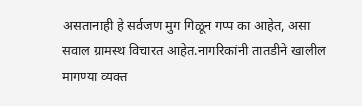असतानाही हे सर्वजण मुग गिळून गप्प का आहेत, असा सवाल ग्रामस्थ विचारत आहेत.नागरिकांनी तातडीने खालील मागण्या व्यक्त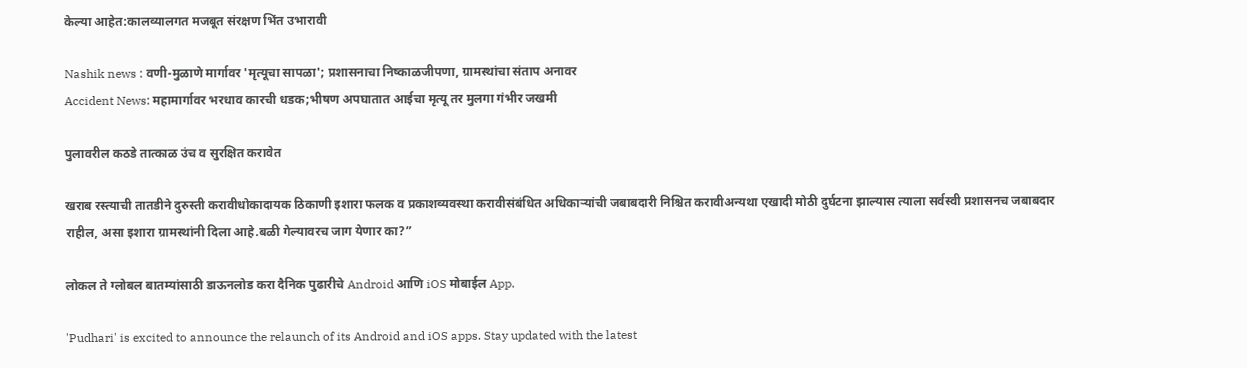केल्या आहेत:कालव्यालगत मजबूत संरक्षण भिंत उभारावी

Nashik news : वणी-मुळाणे मार्गावर 'मृत्यूचा सापळा'; प्रशासनाचा निष्काळजीपणा, ग्रामस्थांचा संताप अनावर
Accident News: महामार्गावर भरधाव कारची धडक;भीषण अपघातात आईचा मृत्यू तर मुलगा गंभीर जखमी

पुलावरील कठडे तात्काळ उंच व सुरक्षित करावेत

खराब रस्त्याची तातडीने दुरुस्ती करावीधोकादायक ठिकाणी इशारा फलक व प्रकाशव्यवस्था करावीसंबंधित अधिकाऱ्यांची जबाबदारी निश्चित करावीअन्यथा एखादी मोठी दुर्घटना झाल्यास त्याला सर्वस्वी प्रशासनच जबाबदार राहील, असा इशारा ग्रामस्थांनी दिला आहे.बळी गेल्यावरच जाग येणार का?”

लोकल ते ग्लोबल बातम्यांसाठी डाऊनलोड करा दैनिक पुढारीचे Android आणि iOS मोबाईल App.

'Pudhari' is excited to announce the relaunch of its Android and iOS apps. Stay updated with the latest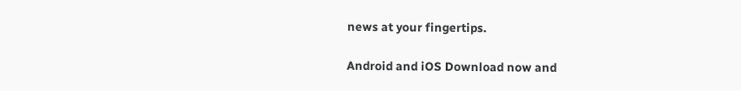news at your fingertips.

Android and iOS Download now and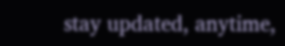stay updated, anytime,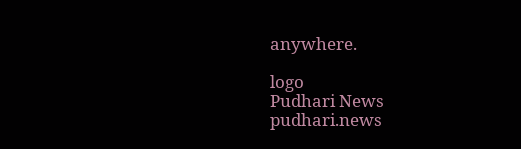anywhere.

logo
Pudhari News
pudhari.news